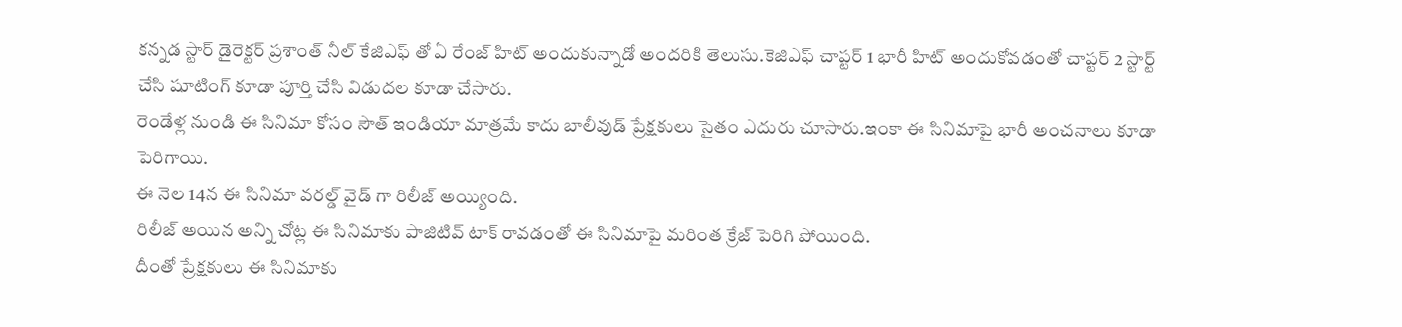కన్నడ స్టార్ డైరెక్టర్ ప్రశాంత్ నీల్ కేజిఎఫ్ తో ఏ రేంజ్ హిట్ అందుకున్నాడో అందరికి తెలుసు.కెజిఎఫ్ చాప్టర్ 1 భారీ హిట్ అందుకోవడంతో చాప్టర్ 2 స్టార్ట్ చేసి షూటింగ్ కూడా పూర్తి చేసి విడుదల కూడా చేసారు.
రెండేళ్ల నుండి ఈ సినిమా కోసం సౌత్ ఇండియా మాత్రమే కాదు బాలీవుడ్ ప్రేక్షకులు సైతం ఎదురు చూసారు.ఇంకా ఈ సినిమాపై భారీ అంచనాలు కూడా పెరిగాయి.
ఈ నెల 14న ఈ సినిమా వరల్డ్ వైడ్ గా రిలీజ్ అయ్యింది.
రిలీజ్ అయిన అన్ని చోట్ల ఈ సినిమాకు పాజిటివ్ టాక్ రావడంతో ఈ సినిమాపై మరింత క్రేజ్ పెరిగి పోయింది.
దీంతో ప్రేక్షకులు ఈ సినిమాకు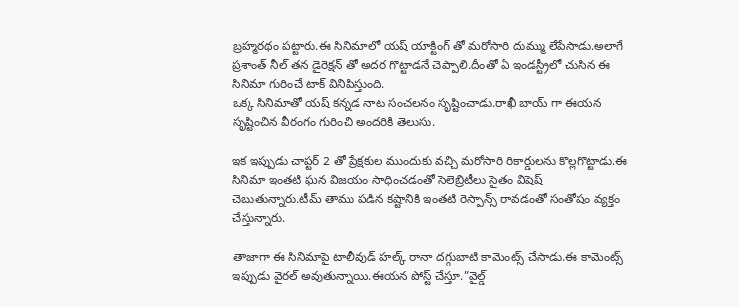బ్రహ్మరథం పట్టారు.ఈ సినిమాలో యష్ యాక్టింగ్ తో మరోసారి దుమ్ము లేపేసాడు.అలాగే ప్రశాంత్ నీల్ తన డైరెక్షన్ తో అదర గొట్టాడనే చెప్పాలి.దీంతో ఏ ఇండస్ట్రీలో చుసిన ఈ సినిమా గురించే టాక్ వినిపిస్తుంది.
ఒక్క సినిమాతో యష్ కన్నడ నాట సంచలనం సృష్టించాడు.రాఖీ బాయ్ గా ఈయన సృష్టించిన వీరంగం గురించి అందరికి తెలుసు.

ఇక ఇప్పుడు చాప్టర్ 2 తో ప్రేక్షకుల ముందుకు వచ్చి మరోసారి రికార్డులను కొల్లగొట్టాడు.ఈ సినిమా ఇంతటి ఘన విజయం సాధించడంతో సెలెబ్రిటీలు సైతం విషెష్ చెబుతున్నారు.టీమ్ తాము పడిన కష్టానికి ఇంతటి రెస్పాన్స్ రావడంతో సంతోషం వ్యక్తం చేస్తున్నారు.

తాజాగా ఈ సినిమాపై టాలీవుడ్ హల్క్ రానా దగ్గుబాటి కామెంట్స్ చేసాడు.ఈ కామెంట్స్ ఇప్పుడు వైరల్ అవుతున్నాయి.ఈయన పోస్ట్ చేస్తూ.”వైల్డ్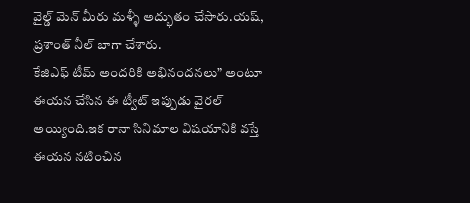వైల్డ్ మెన్ మీరు మళ్ళీ అద్భుతం చేసారు.యష్, ప్రశాంత్ నీల్ బాగా చేశారు.
కేజిఎఫ్ టీమ్ అందరికి అభినందనలు” అంటూ ఈయన చేసిన ఈ ట్వీట్ ఇప్పుడు వైరల్ అయ్యింది.ఇక రానా సినిమాల విషయానికి వస్తే ఈయన నటించిన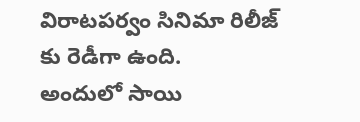విరాటపర్వం సినిమా రిలీజ్ కు రెడీగా ఉంది.
అందులో సాయి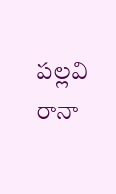పల్లవి రానా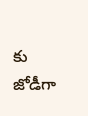కు జోడీగా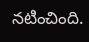నటించింది.